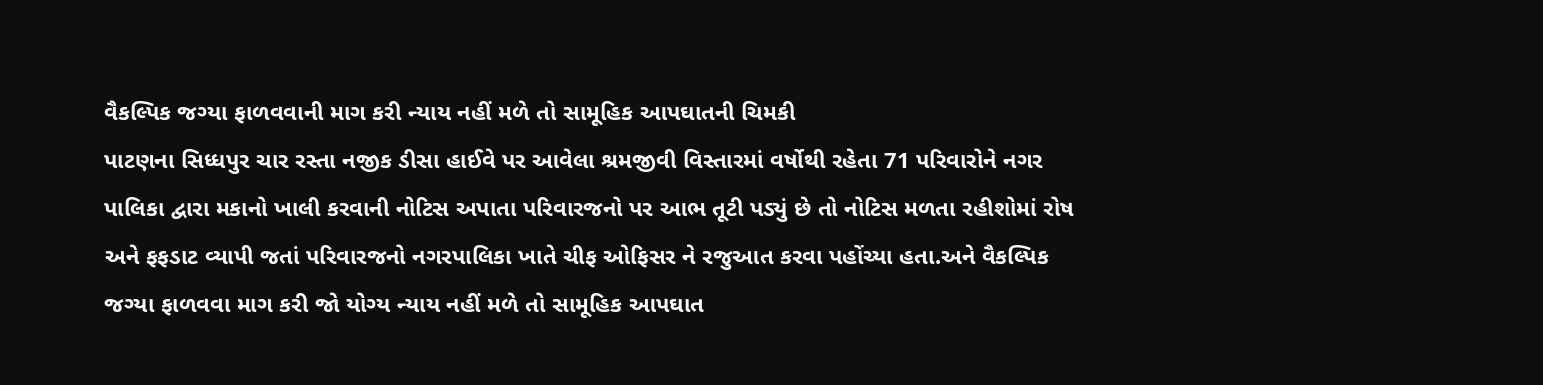વૈકલ્પિક જગ્યા ફાળવવાની માગ કરી ન્યાય નહીં મળે તો સામૂહિક આપઘાતની ચિમકી
પાટણના સિધ્ધપુર ચાર રસ્તા નજીક ડીસા હાઈવે પર આવેલા શ્રમજીવી વિસ્તારમાં વર્ષોથી રહેતા 71 પરિવારોને નગર પાલિકા દ્વારા મકાનો ખાલી કરવાની નોટિસ અપાતા પરિવારજનો પર આભ તૂટી પડ્યું છે તો નોટિસ મળતા રહીશોમાં રોષ અને ફફડાટ વ્યાપી જતાં પરિવારજનો નગરપાલિકા ખાતે ચીફ ઓફિસર ને રજુઆત કરવા પહોંચ્યા હતા.અને વૈકલ્પિક જગ્યા ફાળવવા માગ કરી જો યોગ્ય ન્યાય નહીં મળે તો સામૂહિક આપઘાત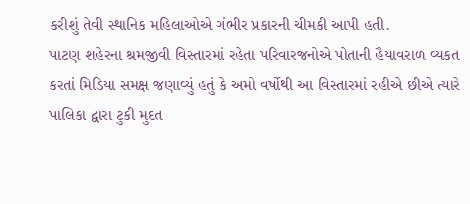કરીશું તેવી સ્થાનિક મહિલાઓએ ગંભીર પ્રકારની ચીમકી આપી હતી.
પાટણ શહેરના શ્રમજીવી વિસ્તારમાં રહેતા પરિવારજનોએ પોતાની હૈયાવરાળ વ્યકત કરતાં મિડિયા સમક્ષ જણાવ્યું હતું કે અમો વર્ષોથી આ વિસ્તારમાં રહીએ છીએ ત્યારે પાલિકા દ્વારા ટુકી મુદત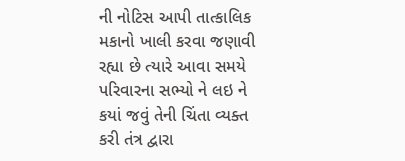ની નોટિસ આપી તાત્કાલિક મકાનો ખાલી કરવા જણાવી રહ્યા છે ત્યારે આવા સમયે પરિવારના સભ્યો ને લઇ ને કયાં જવું તેની ચિંતા વ્યક્ત કરી તંત્ર દ્વારા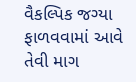વૈકલ્પિક જગ્યા ફાળવવામાં આવે તેવી માગ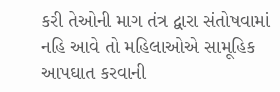કરી તેઓની માગ તંત્ર દ્વારા સંતોષવામાં નહિ આવે તો મહિલાઓએ સામૂહિક આપઘાત કરવાની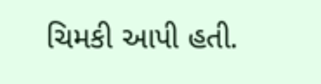ચિમકી આપી હતી.